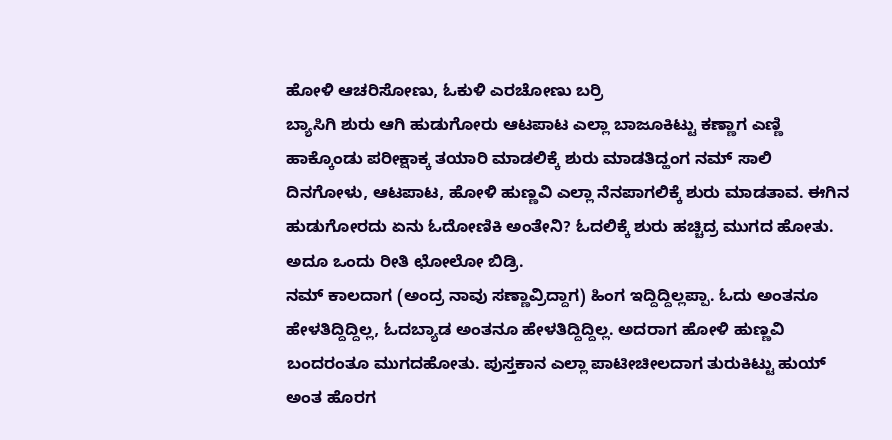ಹೋಳಿ ಆಚರಿಸೋಣು, ಓಕುಳಿ ಎರಚೋಣು ಬರ್ರಿ
ಬ್ಯಾಸಿಗಿ ಶುರು ಆಗಿ ಹುಡುಗೋರು ಆಟಪಾಟ ಎಲ್ಲಾ ಬಾಜೂಕಿಟ್ಟು ಕಣ್ಣಾಗ ಎಣ್ಣಿ ಹಾಕ್ಕೊಂಡು ಪರೀಕ್ಷಾಕ್ಕ ತಯಾರಿ ಮಾಡಲಿಕ್ಕೆ ಶುರು ಮಾಡತಿದ್ಹಂಗ ನಮ್ ಸಾಲಿ ದಿನಗೋಳು, ಆಟಪಾಟ, ಹೋಳಿ ಹುಣ್ಣವಿ ಎಲ್ಲಾ ನೆನಪಾಗಲಿಕ್ಕೆ ಶುರು ಮಾಡತಾವ. ಈಗಿನ ಹುಡುಗೋರದು ಏನು ಓದೋಣಿಕಿ ಅಂತೇನಿ? ಓದಲಿಕ್ಕೆ ಶುರು ಹಚ್ಚಿದ್ರ ಮುಗದ ಹೋತು. ಅದೂ ಒಂದು ರೀತಿ ಛೋಲೋ ಬಿಡ್ರಿ.
ನಮ್ ಕಾಲದಾಗ (ಅಂದ್ರ ನಾವು ಸಣ್ಣಾವ್ರಿದ್ದಾಗ) ಹಿಂಗ ಇದ್ದಿದ್ದಿಲ್ಲಪ್ಪಾ. ಓದು ಅಂತನೂ ಹೇಳತಿದ್ದಿದ್ದಿಲ್ಲ, ಓದಬ್ಯಾಡ ಅಂತನೂ ಹೇಳತಿದ್ದಿದ್ದಿಲ್ಲ. ಅದರಾಗ ಹೋಳಿ ಹುಣ್ಣವಿ ಬಂದರಂತೂ ಮುಗದಹೋತು. ಪುಸ್ತಕಾನ ಎಲ್ಲಾ ಪಾಟೀಚೀಲದಾಗ ತುರುಕಿಟ್ಟು ಹುಯ್ ಅಂತ ಹೊರಗ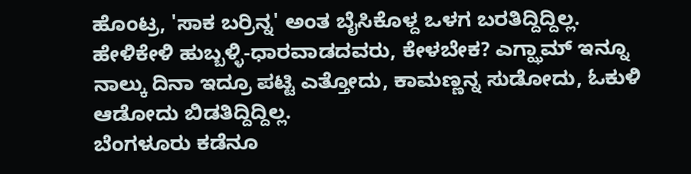ಹೊಂಟ್ರ, 'ಸಾಕ ಬರ್ರಿನ್ನ' ಅಂತ ಬೈಸಿಕೊಳ್ದ ಒಳಗ ಬರತಿದ್ದಿದ್ದಿಲ್ಲ. ಹೇಳಿಕೇಳಿ ಹುಬ್ಬಳ್ಳಿ-ಧಾರವಾಡದವರು, ಕೇಳಬೇಕ? ಎಗ್ಝಾಮ್ ಇನ್ನೂ ನಾಲ್ಕು ದಿನಾ ಇದ್ರೂ ಪಟ್ಟಿ ಎತ್ತೋದು, ಕಾಮಣ್ಣನ್ನ ಸುಡೋದು, ಓಕುಳಿ ಆಡೋದು ಬಿಡತಿದ್ದಿದ್ದಿಲ್ಲ.
ಬೆಂಗಳೂರು ಕಡೆನೂ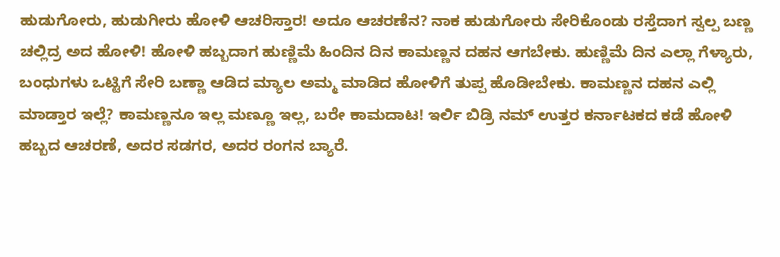ಹುಡುಗೋರು, ಹುಡುಗೀರು ಹೋಳಿ ಆಚರಿಸ್ತಾರ! ಅದೂ ಆಚರಣೆನ? ನಾಕ ಹುಡುಗೋರು ಸೇರಿಕೊಂಡು ರಸ್ತೆದಾಗ ಸ್ವಲ್ಪ ಬಣ್ಣ ಚಲ್ಲಿದ್ರ ಅದ ಹೋಳಿ! ಹೋಳಿ ಹಬ್ಬದಾಗ ಹುಣ್ಣಿಮೆ ಹಿಂದಿನ ದಿನ ಕಾಮಣ್ಣನ ದಹನ ಆಗಬೇಕು. ಹುಣ್ಣಿಮೆ ದಿನ ಎಲ್ಲಾ ಗೆಳ್ಯಾರು, ಬಂಧುಗಳು ಒಟ್ಟಿಗೆ ಸೇರಿ ಬಣ್ಣಾ ಆಡಿದ ಮ್ಯಾಲ ಅಮ್ಮ ಮಾಡಿದ ಹೋಳಿಗೆ ತುಪ್ಪ ಹೊಡೀಬೇಕು. ಕಾಮಣ್ಣನ ದಹನ ಎಲ್ಲಿ ಮಾಡ್ತಾರ ಇಲ್ಲೆ? ಕಾಮಣ್ಣನೂ ಇಲ್ಲ ಮಣ್ಣೂ ಇಲ್ಲ, ಬರೇ ಕಾಮದಾಟ! ಇರ್ಲಿ ಬಿಡ್ರಿ ನಮ್ ಉತ್ತರ ಕರ್ನಾಟಕದ ಕಡೆ ಹೋಳಿ ಹಬ್ಬದ ಆಚರಣೆ, ಅದರ ಸಡಗರ, ಅದರ ರಂಗನ ಬ್ಯಾರೆ.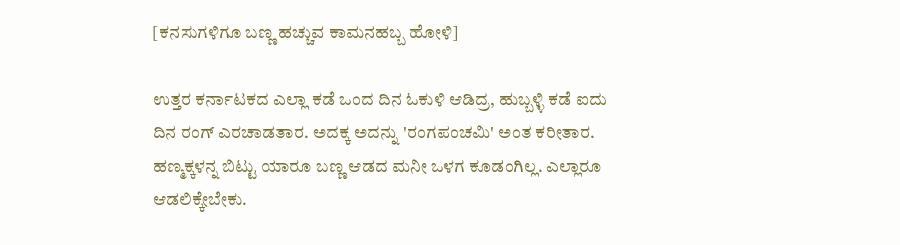[ಕನಸುಗಳಿಗೂ ಬಣ್ಣ ಹಚ್ಚುವ ಕಾಮನಹಬ್ಬ ಹೋಳಿ]

ಉತ್ತರ ಕರ್ನಾಟಕದ ಎಲ್ಲಾ ಕಡೆ ಒಂದ ದಿನ ಓಕುಳಿ ಆಡಿದ್ರ, ಹುಬ್ಬಳ್ಳಿ ಕಡೆ ಐದು ದಿನ ರಂಗ್ ಎರಚಾಡತಾರ. ಅದಕ್ಕ ಅದನ್ನು 'ರಂಗಪಂಚಮಿ' ಅಂತ ಕರೀತಾರ. ಹಣ್ಮಕ್ಕಳನ್ನ ಬಿಟ್ಟು ಯಾರೂ ಬಣ್ಣ ಆಡದ ಮನೀ ಒಳಗ ಕೂಡಂಗಿಲ್ಲ. ಎಲ್ಲಾರೂ ಆಡಲಿಕ್ಕೇಬೇಕು.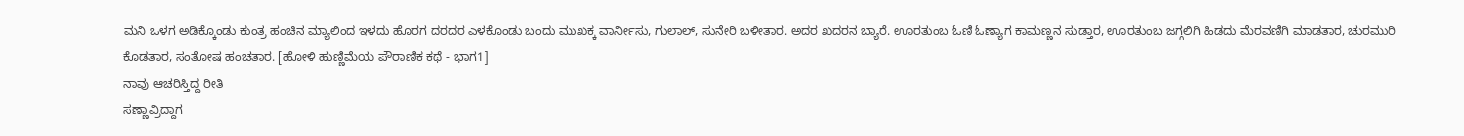ಮನಿ ಒಳಗ ಅಡಿಕ್ಕೊಂಡು ಕುಂತ್ರ ಹಂಚಿನ ಮ್ಯಾಲಿಂದ ಇಳದು ಹೊರಗ ದರದರ ಎಳಕೊಂಡು ಬಂದು ಮುಖಕ್ಕ ವಾರ್ನೀಸು, ಗುಲಾಲ್, ಸುನೇರಿ ಬಳೀತಾರ. ಅದರ ಖದರನ ಬ್ಯಾರೆ. ಊರತುಂಬ ಓಣಿ ಓಣ್ಯಾಗ ಕಾಮಣ್ಣನ ಸುಡ್ತಾರ, ಊರತುಂಬ ಜಗ್ಗಲಿಗಿ ಹಿಡದು ಮೆರವಣಿಗಿ ಮಾಡತಾರ, ಚುರಮುರಿ ಕೊಡತಾರ, ಸಂತೋಷ ಹಂಚತಾರ. [ಹೋಳಿ ಹುಣ್ಣಿಮೆಯ ಪೌರಾಣಿಕ ಕಥೆ - ಭಾಗ1]
ನಾವು ಆಚರಿಸ್ತಿದ್ದ ರೀತಿ
ಸಣ್ಣಾವ್ರಿದ್ದಾಗ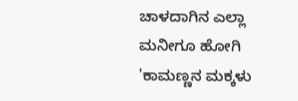ಚಾಳದಾಗಿನ ಎಲ್ಲಾ ಮನೀಗೂ ಹೋಗಿ 'ಕಾಮಣ್ಣನ ಮಕ್ಕಳು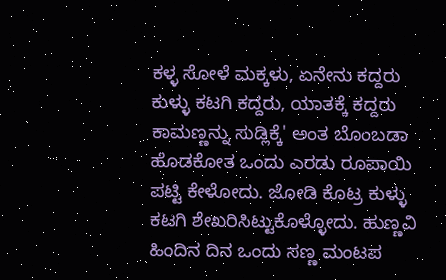ಕಳ್ಳ ಸೋಳೆ ಮಕ್ಕಳು, ಏನೇನು ಕದ್ದರು ಕುಳ್ಳು ಕಟಗಿ ಕದ್ದರು, ಯಾತಕ್ಕೆ ಕದ್ದರು ಕಾಮಣ್ಣನ್ನು ಸುಡ್ಲಿಕ್ಕೆ' ಅಂತ ಬೊಂಬಡಾ ಹೊಡಕೋತ ಒಂದು ಎರಡು ರೂಪಾಯಿ ಪಟ್ಟಿ ಕೇಳೋದು. ಜೋಡಿ ಕೊಟ್ರ ಕುಳ್ಳು ಕಟಗಿ ಶೇಖರಿಸಿಟ್ಟುಕೊಳ್ಳೋದು. ಹುಣ್ಣವಿ ಹಿಂದಿನ ದಿನ ಒಂದು ಸಣ್ಣ ಮಂಟಪ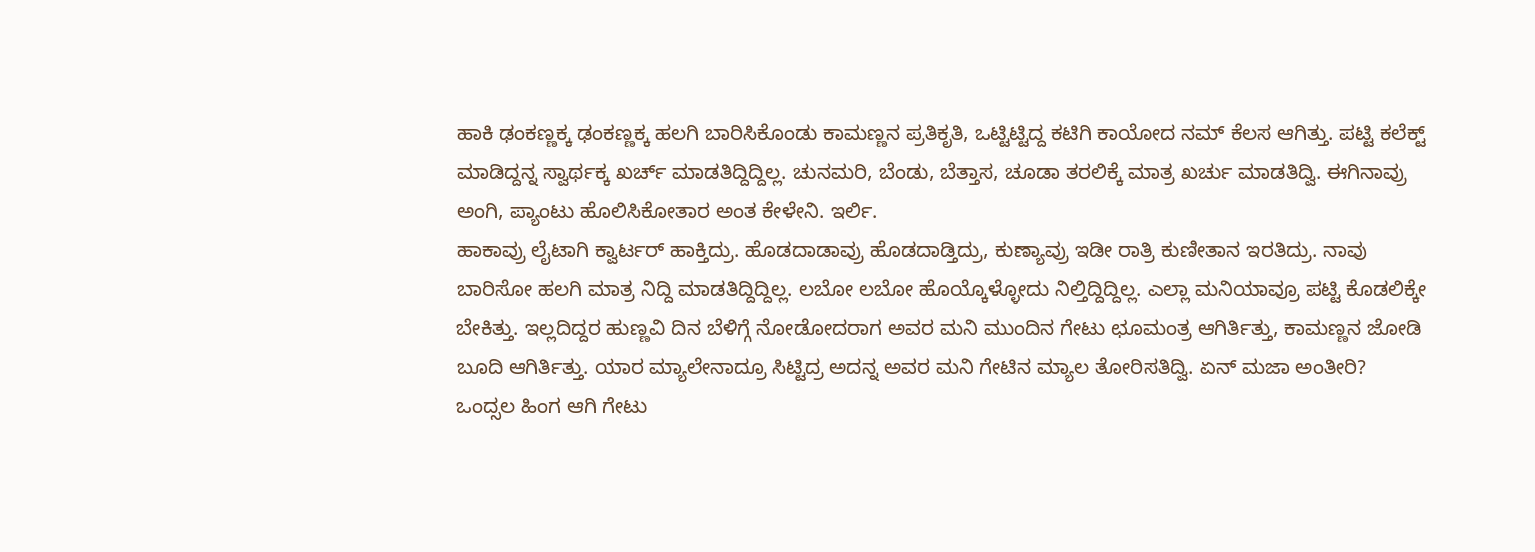ಹಾಕಿ ಢಂಕಣ್ಣಕ್ಕ ಢಂಕಣ್ಣಕ್ಕ ಹಲಗಿ ಬಾರಿಸಿಕೊಂಡು ಕಾಮಣ್ಣನ ಪ್ರತಿಕೃತಿ, ಒಟ್ಟಿಟ್ಟಿದ್ದ ಕಟಿಗಿ ಕಾಯೋದ ನಮ್ ಕೆಲಸ ಆಗಿತ್ತು. ಪಟ್ಟಿ ಕಲೆಕ್ಟ್ ಮಾಡಿದ್ದನ್ನ ಸ್ವಾರ್ಥಕ್ಕ ಖರ್ಚ್ ಮಾಡತಿದ್ದಿದ್ದಿಲ್ಲ. ಚುನಮರಿ, ಬೆಂಡು, ಬೆತ್ತಾಸ, ಚೂಡಾ ತರಲಿಕ್ಕೆ ಮಾತ್ರ ಖರ್ಚು ಮಾಡತಿದ್ವಿ. ಈಗಿನಾವ್ರು ಅಂಗಿ, ಪ್ಯಾಂಟು ಹೊಲಿಸಿಕೋತಾರ ಅಂತ ಕೇಳೇನಿ. ಇರ್ಲಿ.
ಹಾಕಾವ್ರು ಲೈಟಾಗಿ ಕ್ವಾರ್ಟರ್ ಹಾಕ್ತಿದ್ರು. ಹೊಡದಾಡಾವ್ರು ಹೊಡದಾಡ್ತಿದ್ರು, ಕುಣ್ಯಾವ್ರು ಇಡೀ ರಾತ್ರಿ ಕುಣೀತಾನ ಇರತಿದ್ರು. ನಾವು ಬಾರಿಸೋ ಹಲಗಿ ಮಾತ್ರ ನಿದ್ದಿ ಮಾಡತಿದ್ದಿದ್ದಿಲ್ಲ. ಲಬೋ ಲಬೋ ಹೊಯ್ಕೊಳ್ಳೋದು ನಿಲ್ತಿದ್ದಿದ್ದಿಲ್ಲ. ಎಲ್ಲಾ ಮನಿಯಾವ್ರೂ ಪಟ್ಟಿ ಕೊಡಲಿಕ್ಕೇ ಬೇಕಿತ್ತು. ಇಲ್ಲದಿದ್ದರ ಹುಣ್ಣವಿ ದಿನ ಬೆಳಿಗ್ಗೆ ನೋಡೋದರಾಗ ಅವರ ಮನಿ ಮುಂದಿನ ಗೇಟು ಛೂಮಂತ್ರ ಆಗಿರ್ತಿತ್ತು, ಕಾಮಣ್ಣನ ಜೋಡಿ ಬೂದಿ ಆಗಿರ್ತಿತ್ತು. ಯಾರ ಮ್ಯಾಲೇನಾದ್ರೂ ಸಿಟ್ಟಿದ್ರ ಅದನ್ನ ಅವರ ಮನಿ ಗೇಟಿನ ಮ್ಯಾಲ ತೋರಿಸತಿದ್ವಿ. ಏನ್ ಮಜಾ ಅಂತೀರಿ? ಒಂದ್ಸಲ ಹಿಂಗ ಆಗಿ ಗೇಟು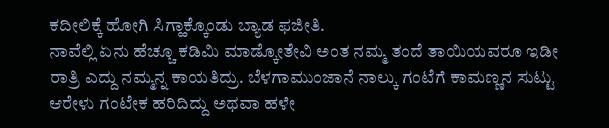ಕದೀಲಿಕ್ಕೆ ಹೋಗಿ ಸಿಗ್ಹಾಕ್ಕೊಂಡು ಬ್ಯಾಡ ಫಜೀತಿ.
ನಾವೆಲ್ಲಿ ಏನು ಹೆಚ್ಚೂ ಕಡಿಮಿ ಮಾಡ್ಕೋತೇವಿ ಅಂತ ನಮ್ಮ ತಂದೆ ತಾಯಿಯವರೂ ಇಡೀ ರಾತ್ರಿ ಎದ್ದು ನಮ್ಮನ್ನ ಕಾಯತಿದ್ರು. ಬೆಳಗಾಮುಂಜಾನೆ ನಾಲ್ಕು ಗಂಟೆಗೆ ಕಾಮಣ್ಣನ ಸುಟ್ಟು ಆರೇಳು ಗಂಟೇಕ ಹರಿದಿದ್ದು ಅಥವಾ ಹಳೇ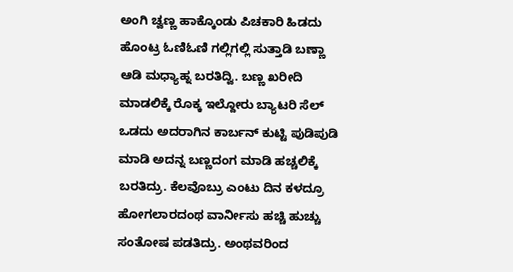ಅಂಗಿ ಚ್ವಣ್ಣ ಹಾಕ್ಕೊಂಡು ಪಿಚಕಾರಿ ಹಿಡದು ಹೊಂಟ್ರ ಓಣಿಓಣಿ ಗಲ್ಲಿಗಲ್ಲಿ ಸುತ್ತಾಡಿ ಬಣ್ಣಾ ಆಡಿ ಮಧ್ಯಾಹ್ನ ಬರತಿದ್ವಿ. ಬಣ್ಣ ಖರೀದಿ ಮಾಡಲಿಕ್ಕೆ ರೊಕ್ಕ ಇಲ್ದೋರು ಬ್ಯಾಟರಿ ಸೆಲ್ ಒಡದು ಅದರಾಗಿನ ಕಾರ್ಬನ್ ಕುಟ್ಟಿ ಪುಡಿಪುಡಿ ಮಾಡಿ ಅದನ್ನ ಬಣ್ಣದಂಗ ಮಾಡಿ ಹಚ್ಚಲಿಕ್ಕೆ ಬರತಿದ್ರು. ಕೆಲವೊಬ್ರು ಎಂಟು ದಿನ ಕಳದ್ರೂ ಹೋಗಲಾರದಂಥ ವಾರ್ನೀಸು ಹಚ್ಚಿ ಹುಚ್ಚು ಸಂತೋಷ ಪಡತಿದ್ರು. ಅಂಥವರಿಂದ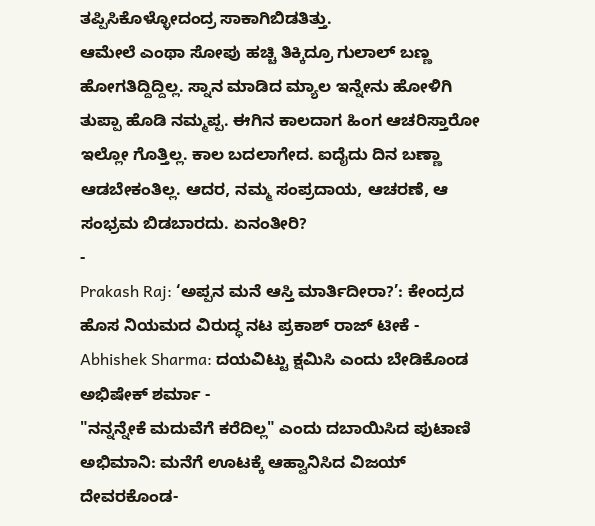ತಪ್ಪಿಸಿಕೊಳ್ಳೋದಂದ್ರ ಸಾಕಾಗಿಬಿಡತಿತ್ತು.
ಆಮೇಲೆ ಎಂಥಾ ಸೋಪು ಹಚ್ಚಿ ತಿಕ್ಕಿದ್ರೂ ಗುಲಾಲ್ ಬಣ್ಣ ಹೋಗತಿದ್ದಿದ್ದಿಲ್ಲ. ಸ್ನಾನ ಮಾಡಿದ ಮ್ಯಾಲ ಇನ್ನೇನು ಹೋಳಿಗಿ ತುಪ್ಪಾ ಹೊಡಿ ನಮ್ಮಪ್ಪ. ಈಗಿನ ಕಾಲದಾಗ ಹಿಂಗ ಆಚರಿಸ್ತಾರೋ ಇಲ್ಲೋ ಗೊತ್ತಿಲ್ಲ. ಕಾಲ ಬದಲಾಗೇದ. ಐದೈದು ದಿನ ಬಣ್ಣಾ ಆಡಬೇಕಂತಿಲ್ಲ. ಆದರ, ನಮ್ಮ ಸಂಪ್ರದಾಯ, ಆಚರಣೆ, ಆ ಸಂಭ್ರಮ ಬಿಡಬಾರದು. ಏನಂತೀರಿ?
-
Prakash Raj: ‘ಅಪ್ಪನ ಮನೆ ಆಸ್ತಿ ಮಾರ್ತಿದೀರಾ?’: ಕೇಂದ್ರದ ಹೊಸ ನಿಯಮದ ವಿರುದ್ಧ ನಟ ಪ್ರಕಾಶ್ ರಾಜ್ ಟೀಕೆ -
Abhishek Sharma: ದಯವಿಟ್ಟು ಕ್ಷಮಿಸಿ ಎಂದು ಬೇಡಿಕೊಂಡ ಅಭಿಷೇಕ್ ಶರ್ಮಾ -
"ನನ್ನನ್ನೇಕೆ ಮದುವೆಗೆ ಕರೆದಿಲ್ಲ" ಎಂದು ದಬಾಯಿಸಿದ ಪುಟಾಣಿ ಅಭಿಮಾನಿ: ಮನೆಗೆ ಊಟಕ್ಕೆ ಆಹ್ವಾನಿಸಿದ ವಿಜಯ್ ದೇವರಕೊಂಡ-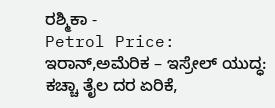ರಶ್ಮಿಕಾ -
Petrol Price: ಇರಾನ್,ಅಮೆರಿಕ – ಇಸ್ರೇಲ್ ಯುದ್ಧ: ಕಚ್ಚಾ ತೈಲ ದರ ಏರಿಕೆ,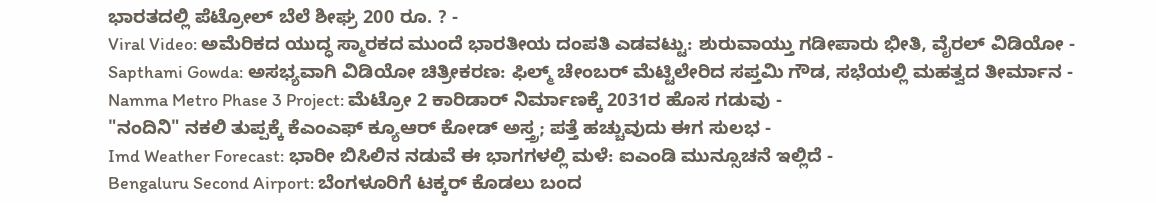ಭಾರತದಲ್ಲಿ ಪೆಟ್ರೋಲ್ ಬೆಲೆ ಶೀಘ್ರ 200 ರೂ. ? -
Viral Video: ಅಮೆರಿಕದ ಯುದ್ಧ ಸ್ಮಾರಕದ ಮುಂದೆ ಭಾರತೀಯ ದಂಪತಿ ಎಡವಟ್ಟು: ಶುರುವಾಯ್ತು ಗಡೀಪಾರು ಭೀತಿ, ವೈರಲ್ ವಿಡಿಯೋ -
Sapthami Gowda: ಅಸಭ್ಯವಾಗಿ ವಿಡಿಯೋ ಚಿತ್ರೀಕರಣ: ಫಿಲ್ಮ್ ಚೇಂಬರ್ ಮೆಟ್ಟಿಲೇರಿದ ಸಪ್ತಮಿ ಗೌಡ, ಸಭೆಯಲ್ಲಿ ಮಹತ್ವದ ತೀರ್ಮಾನ -
Namma Metro Phase 3 Project: ಮೆಟ್ರೋ 2 ಕಾರಿಡಾರ್ ನಿರ್ಮಾಣಕ್ಕೆ 2031ರ ಹೊಸ ಗಡುವು -
"ನಂದಿನಿ" ನಕಲಿ ತುಪ್ಪಕ್ಕೆ ಕೆಎಂಎಫ್ ಕ್ಯೂಆರ್ ಕೋಡ್ ಅಸ್ತ್ರ; ಪತ್ತೆ ಹಚ್ಚುವುದು ಈಗ ಸುಲಭ -
Imd Weather Forecast: ಭಾರೀ ಬಿಸಿಲಿನ ನಡುವೆ ಈ ಭಾಗಗಳಲ್ಲಿ ಮಳೆ: ಐಎಂಡಿ ಮುನ್ಸೂಚನೆ ಇಲ್ಲಿದೆ -
Bengaluru Second Airport: ಬೆಂಗಳೂರಿಗೆ ಟಕ್ಕರ್ ಕೊಡಲು ಬಂದ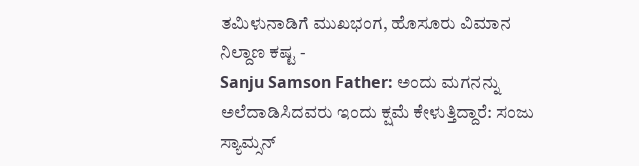ತಮಿಳುನಾಡಿಗೆ ಮುಖಭಂಗ, ಹೊಸೂರು ವಿಮಾನ ನಿಲ್ದಾಣ ಕಷ್ಟ -
Sanju Samson Father: ಅಂದು ಮಗನನ್ನು ಅಲೆದಾಡಿಸಿದವರು ಇಂದು ಕ್ಷಮೆ ಕೇಳುತ್ತಿದ್ದಾರೆ: ಸಂಜು ಸ್ಯಾಮ್ಸನ್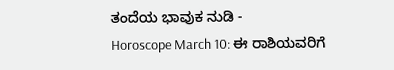ತಂದೆಯ ಭಾವುಕ ನುಡಿ -
Horoscope March 10: ಈ ರಾಶಿಯವರಿಗೆ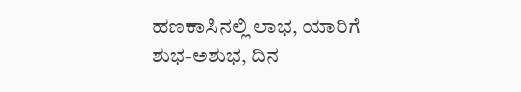ಹಣಕಾಸಿನಲ್ಲಿ ಲಾಭ, ಯಾರಿಗೆ ಶುಭ-ಅಶುಭ, ದಿನ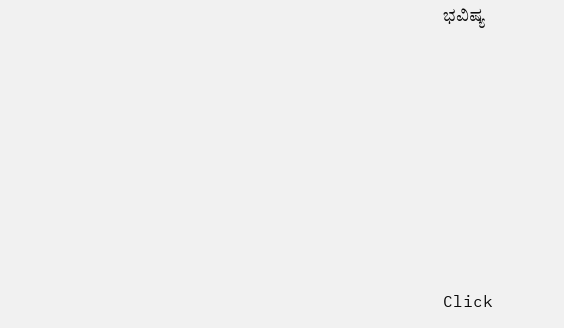ಭವಿಷ್ಯ












Click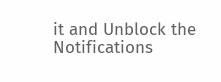it and Unblock the Notifications